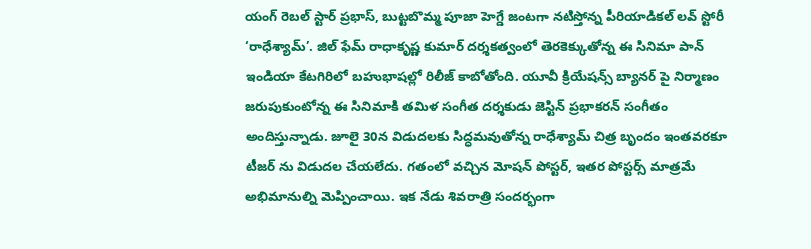యంగ్ రెబల్ స్టార్ ప్రభాస్, బుట్టబొమ్మ పూజా హెగ్డే జంటగా నటిస్తోన్న పీరియాడికల్ లవ్ స్టోరీ ‘రాధేశ్యామ్’. జిల్ ఫేమ్ రాధాకృష్ణ కుమార్ దర్శకత్వంలో తెరకెక్కుతోన్న ఈ సినిమా పాన్ ఇండియా కేటగిరిలో బహుభాషల్లో రిలీజ్ కాబోతోంది. యూవీ క్రియేషన్స్ బ్యానర్ పై నిర్మాణం జరుపుకుంటోన్న ఈ సినిమాకి తమిళ సంగీత దర్శకుడు జెస్టిన్ ప్రభాకరన్ సంగీతం అందిస్తున్నాడు. జూలై 30న విడుదలకు సిద్ధమవుతోన్న రాధేశ్యామ్ చిత్ర బృందం ఇంతవరకూ టీజర్ ను విడుదల చేయలేదు. గతంలో వచ్చిన మోషన్ పోస్టర్, ఇతర పోస్టర్స్ మాత్రమే అభిమానుల్ని మెప్పించాయి. ఇక నేడు శివరాత్రి సందర్భంగా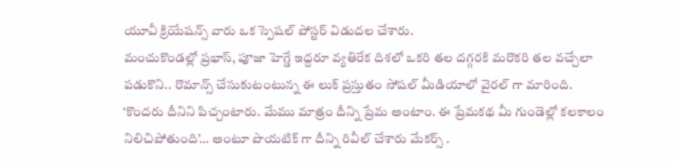యూవీ క్రియేషన్స్ వారు ఒక స్పెషల్ పోస్టర్ విడుదల చేశారు.
మంచుకొండల్లో ప్రభాస్, పూజా హెగ్డే ఇద్దరూ వ్యతిరేక దిశలో ఒకరి తల దగ్గరకి మరొకరి తల వచ్చేలా పడుకొని.. రొమాన్స్ చేసుకుటంటున్న ఈ లుక్ ప్రస్తుతం సోషల్ మీడియాలో వైరల్ గా మారింది. ‘కొందరు దీనిని పిచ్చంటారు. మేము మాత్రం దీన్ని ప్రేమ అంటాం. ఈ ప్రేమకథ మీ గుండెల్లో కలకాలం నిలిచిపోతుంది’… అంటూ పొయటిక్ గా దీన్ని రివీల్ చేశారు మేకర్స్ .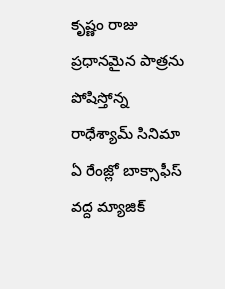కృష్ణం రాజు ప్రధానమైన పాత్రను పోషిస్తోన్న రాధేశ్యామ్ సినిమా ఏ రేంజ్లో బాక్సాఫీస్ వద్ద మ్యాజిక్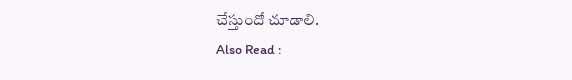చేస్తుందో చూడాలి.
Also Read :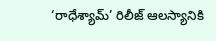‘రాధేశ్యామ్’ రిలీజ్ ఆలస్యానికి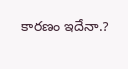కారణం ఇదేనా.?